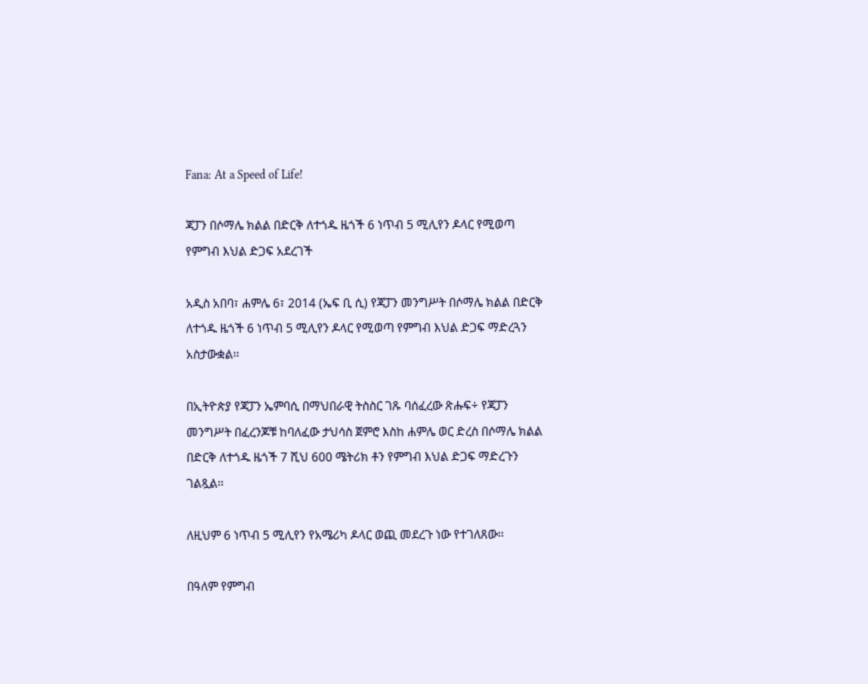Fana: At a Speed of Life!

ጃፓን በሶማሌ ክልል በድርቅ ለተጎዱ ዜጎች 6 ነጥብ 5 ሚሊየን ዶላር የሚወጣ የምግብ እህል ድጋፍ አደረገች

አዲስ አበባ፣ ሐምሌ 6፣ 2014 (ኤፍ ቢ ሲ) የጃፓን መንግሥት በሶማሌ ክልል በድርቅ ለተጎዱ ዜጎች 6 ነጥብ 5 ሚሊየን ዶላር የሚወጣ የምግብ እህል ድጋፍ ማድረጓን አስታውቋል፡፡

በኢትዮጵያ የጃፓን ኤምባሲ በማህበራዊ ትስስር ገጹ ባሰፈረው ጽሑፍ÷ የጃፓን መንግሥት በፈረንጆቹ ከባለፈው ታህሳስ ጀምሮ እስከ ሐምሌ ወር ድረስ በሶማሌ ክልል በድርቅ ለተጎዱ ዜጎች 7 ሺህ 600 ሜትሪክ ቶን የምግብ እህል ድጋፍ ማድረጉን ገልጿል፡፡

ለዚህም 6 ነጥብ 5 ሚሊየን የአሜሪካ ዶላር ወጪ መደረጉ ነው የተገለጸው፡፡

በዓለም የምግብ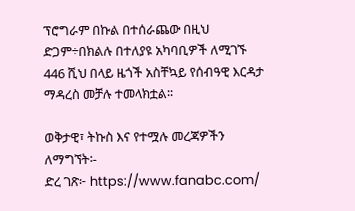ፕሮግራም በኩል በተሰራጨው በዚህ ድጋም÷በክልሉ በተለያዩ አካባቢዎች ለሚገኙ 446 ሺህ በላይ ዜጎች አስቸኳይ የሰብዓዊ እርዳታ ማዳረስ መቻሉ ተመላክቷል፡፡

ወቅታዊ፣ ትኩስ እና የተሟሉ መረጃዎችን ለማግኘት፡-
ድረ ገጽ፦ https://www.fanabc.com/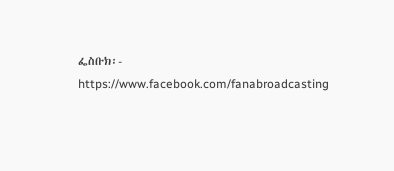ፌስቡክ፡- https://www.facebook.com/fanabroadcasting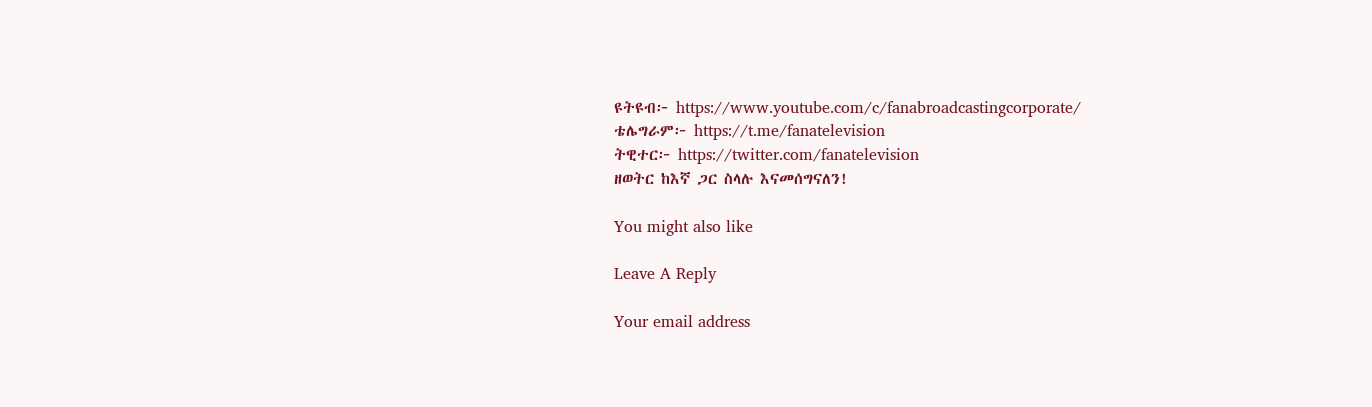ዩትዩብ፦ https://www.youtube.com/c/fanabroadcastingcorporate/
ቴሌግራም፦ https://t.me/fanatelevision
ትዊተር፦ https://twitter.com/fanatelevision
ዘወትር ከእኛ ጋር ስላሉ እናመሰግናለን!

You might also like

Leave A Reply

Your email address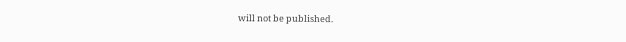will not be published.